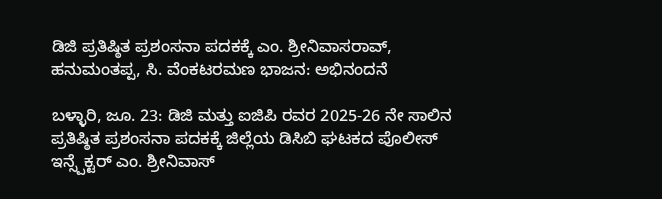ಡಿಜಿ ಪ್ರತಿಷ್ಠಿತ ಪ್ರಶಂಸನಾ ಪದಕಕ್ಕೆ ಎಂ. ಶ್ರೀನಿವಾಸರಾವ್, ಹನುಮಂತಪ್ಪ, ಸಿ. ವೆಂಕಟರಮಣ ಭಾಜನ: ಅಭಿನಂದನೆ

ಬಳ್ಳಾರಿ, ಜೂ. 23: ಡಿಜಿ ಮತ್ತು ಐಜಿಪಿ ರವರ 2025-26 ನೇ ಸಾಲಿನ ಪ್ರತಿಷ್ಠಿತ ಪ್ರಶಂಸನಾ ಪದಕಕ್ಕೆ ಜಿಲ್ಲೆಯ ಡಿಸಿಬಿ ಘಟಕದ ಪೊಲೀಸ್ ಇನ್ಸ್ಪೆಕ್ಟರ್ ಎಂ. ಶ್ರೀನಿವಾಸ್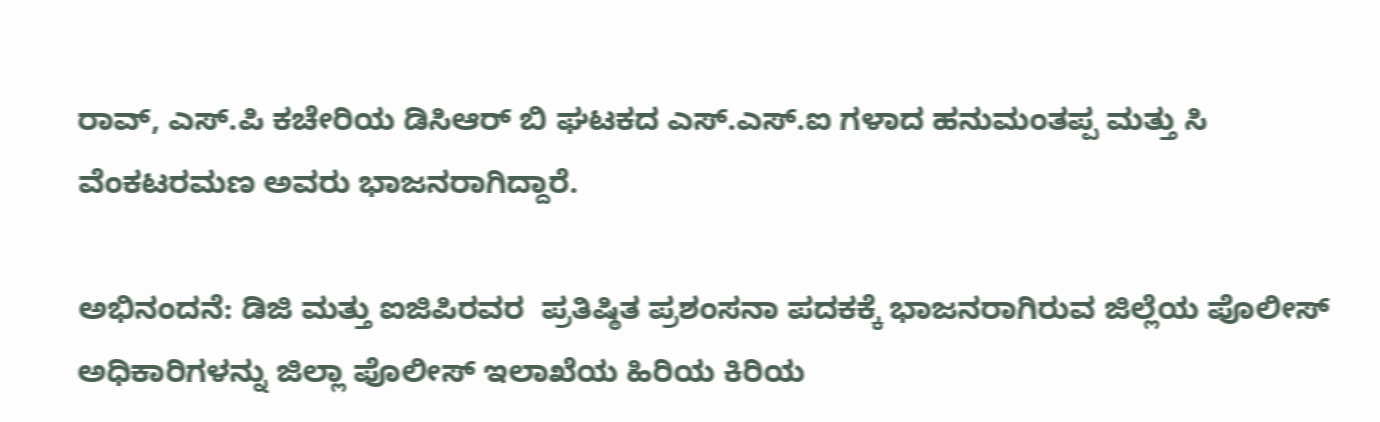ರಾವ್, ಎಸ್.ಪಿ ಕಚೇರಿಯ ಡಿಸಿಆರ್ ಬಿ ಘಟಕದ ಎಸ್.ಎಸ್.ಐ ಗಳಾದ ಹನುಮಂತಪ್ಪ ಮತ್ತು ಸಿ ವೆಂಕಟರಮಣ ಅವರು ಭಾಜನರಾಗಿದ್ದಾರೆ.

ಅಭಿನಂದನೆ: ಡಿಜಿ ಮತ್ತು ಐಜಿಪಿರವರ  ಪ್ರತಿಷ್ಠಿತ ಪ್ರಶಂಸನಾ ಪದಕಕ್ಕೆ ಭಾಜನರಾಗಿರುವ ಜಿಲ್ಲೆಯ ಪೊಲೀಸ್ ಅಧಿಕಾರಿಗಳನ್ನು ಜಿಲ್ಲಾ ಪೊಲೀಸ್ ಇಲಾಖೆಯ ಹಿರಿಯ ಕಿರಿಯ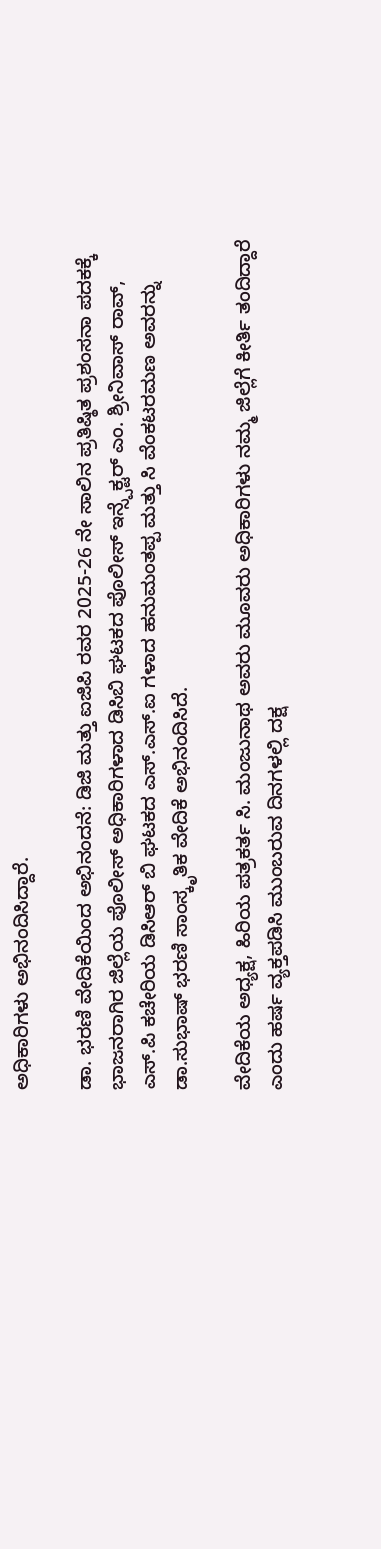ಅಧಿಕಾರಿಗಳು ಅಭಿನಂದಿಸಿದ್ದಾರೆ.

ಡಾ. ಭರಣಿ ವೇದಿಕೆಯಿಂದ ಅಭಿನಂದನೆ: ಡಿಜಿ ಮತ್ತು ಐಜಿಪಿ ರವರ 2025-26 ನೇ ಸಾಲಿನ ಪ್ರತಿಷ್ಠಿತ ಪ್ರಶಂಸನಾ ಪದಕಕ್ಕೆ ಭಾಜನರಾಗಿರ ಜಿಲ್ಲೆಯ ಪೊಲೀಸ್ ಅಧಿಕಾರಿಗಳಾದ ಡಿಸಿಬಿ ಘಟಕದ ಪೊಲೀಸ್ ಇನ್ಸ್ಪೆಕ್ಟರ್ ಎಂ. ಶ್ರೀನಿವಾಸ್ ರಾವ್, ಎಸ್.ಪಿ ಕಚೇರಿಯ ಡಿಸಿಆರ್ ಬಿ ಘಟಕದ ಎಸ್.ಎಸ್.ಐ ಗಳಾದ ಹನುಮಂತಪ್ಪ ಮತ್ತು ಸಿ ವೆಂಕಟರಮಣ ಅವರನ್ನು ಡಾ.ಸುಭಾಷ್ ಭರಣಿ ಸಾಂಸ್ಕೃತಿಕ ವೇದಿಕೆ ಅಭಿನಂದಿಸಿದೆ.

ವೇದಿಕೆಯ ಅಧ್ಯಕ್ಷ, ಹಿರಿಯ ಪತ್ರಕರ್ತ ಸಿ. ಮಂಜುನಾಥ ಅವರು ಮೂವರು ಅಧಿಕಾರಿಗಳು ನಮ್ಮ ಜಿಲ್ಲೆಗೆ ಕೀರ್ತಿ ತಂದಿದ್ದಾರೆ ಎಂದು ಹರ್ಷ ವ್ಯಕ್ತಪಡಿಸಿ ಮುಂಬರುವ ದಿನಗಳಲ್ಲಿ ದಕ್ಷ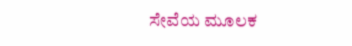ಸೇವೆಯ ಮೂಲಕ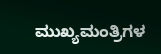ಮುಖ್ಯಮಂತ್ರಿಗಳ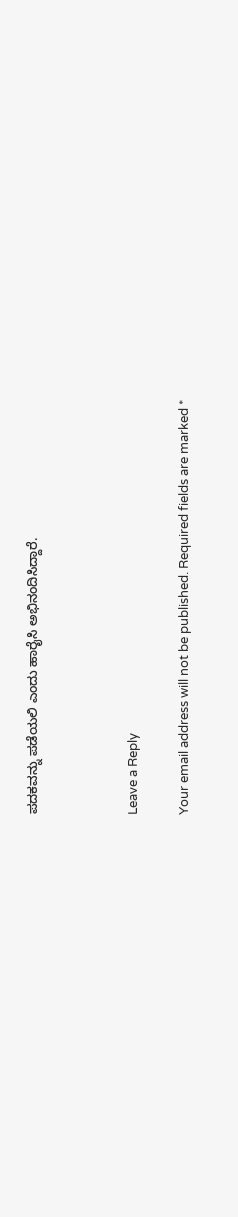ಪದಕವನ್ನು ಪಡೆಯಲಿ ಎಂದು ಹಾರೈಸಿ ಅಭಿನಂದಿಸಿದ್ದಾರೆ.



Leave a Reply

Your email address will not be published. Required fields are marked *